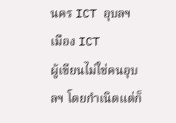นคร ICT อุบลฯเมือง ICT
ผู้เขียนไม่ใช่คนอุบลฯ โดยกำเนิดแต่ก็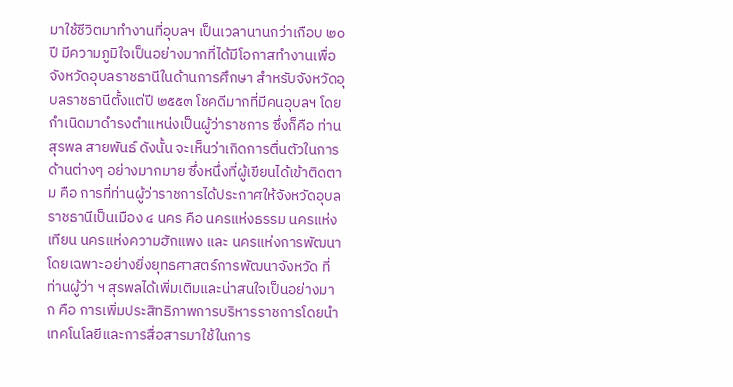มาใช้ชีวิตมาทำงานที่อุบลฯ เป็นเวลานานกว่าเกือบ ๒๐ ปี มีความภูมิใจเป็นอย่างมากที่ได้มีโอกาสทำงานเพื่อจังหวัดอุบลราชธานีในด้านการศึกษา สำหรับจังหวัดอุบลราชธานีตั้งแต่ปี ๒๕๕๓ โชคดีมากที่มีคนอุบลฯ โดยกำเนิดมาดำรงตำแหน่งเป็นผู้ว่าราชการ ซึ่งก็คือ ท่านสุรพล สายพันธ์ ดังนั้น จะเห็นว่าเกิดการตื่นตัวในการด้านต่างๆ อย่างมากมาย ซึ่งหนึ่งที่ผู้เขียนได้เข้าติดตาม คือ การที่ท่านผู้ว่าราชการได้ประกาศให้จังหวัดอุบลราชธานีเป็นเมือง ๔ นคร คือ นครแห่งธรรม นครแห่งเทียน นครแห่งความฮักแพง และ นครแห่งการพัฒนา โดยเฉพาะอย่างยิ่งยุทธศาสตร์การพัฒนาจังหวัด ที่ท่านผู้ว่า ฯ สุรพลได้เพิ่มเติมและน่าสนใจเป็นอย่างมาก คือ การเพิ่มประสิทธิภาพการบริหารราชการโดยนำเทคโนโลยีและการสื่อสารมาใช้ในการ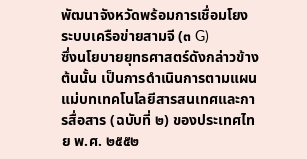พัฒนาจังหวัดพร้อมการเชื่อมโยงระบบเครือข่ายสามจี (๓ G)
ซึ่งนโยบายยุทธศาสตร์ดังกล่าวข้างต้นนั้น เป็นการดำเนินการตามแผนแม่บทเทคโนโลยีสารสนเทศและการสื่อสาร (ฉบับที่ ๒) ของประเทศไทย พ.ศ. ๒๕๕๒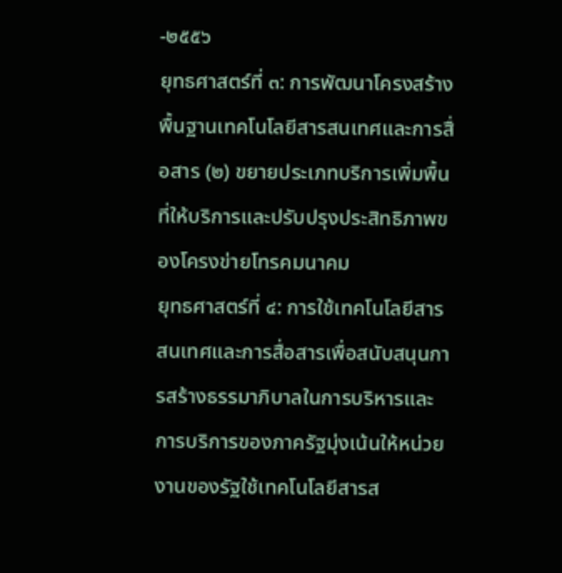-๒๕๕๖
ยุทธศาสตร์ที่ ๓: การพัฒนาโครงสร้างพื้นฐานเทคโนโลยีสารสนเทศและการสื่อสาร (๒) ขยายประเภทบริการเพิ่มพื้นที่ให้บริการและปรับปรุงประสิทธิภาพของโครงข่ายโทรคมนาคม
ยุทธศาสตร์ที่ ๔: การใช้เทคโนโลยีสารสนเทศและการสื่อสารเพื่อสนับสนุนการสร้างธรรมาภิบาลในการบริหารและการบริการของภาครัฐมุ่งเน้นให้หน่วยงานของรัฐใช้เทคโนโลยีสารส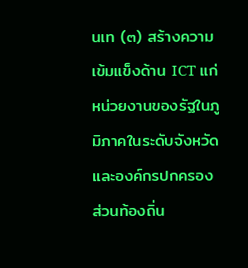นเท (๓) สร้างความเข้มแข็งด้าน ICT แก่หน่วยงานของรัฐในภูมิภาคในระดับจังหวัดและองค์กรปกครองส่วนท้องถิ่น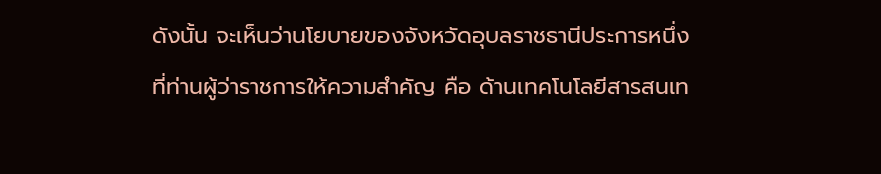ดังนั้น จะเห็นว่านโยบายของจังหวัดอุบลราชธานีประการหนึ่งที่ท่านผู้ว่าราชการให้ความสำคัญ คือ ด้านเทคโนโลยีสารสนเท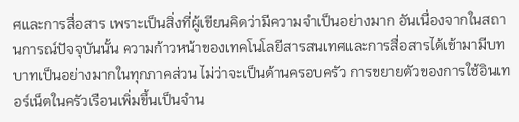ศและการสื่อสาร เพราะเป็นสิ่งที่ผู้เขียนคิดว่ามีความจำเป็นอย่างมาก อันเนื่องจากในสถานการณ์ปัจจุบันนั้น ความก้าวหน้าของเทคโนโลยีสารสนเทศและการสื่อสารได้เข้ามามีบทบาทเป็นอย่างมากในทุกภาคส่วน ไม่ว่าจะเป็นด้านครอบครัว การขยายตัวของการใช้อินเทอร์เน็ตในครัวเรือนเพิ่มขึ้นเป็นจำน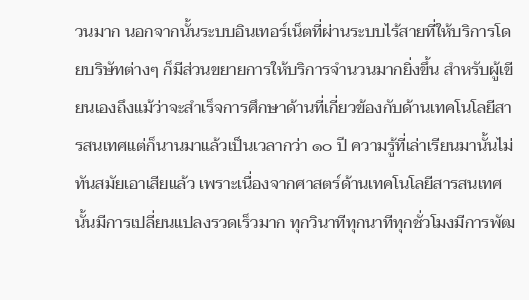วนมาก นอกจากนั้นระบบอินเทอร์เน็ตที่ผ่านระบบไร้สายที่ให้บริการโดยบริษัทต่างๆ ก็มีส่วนขยายการให้บริการจำนวนมากยิ่งขึ้น สำหรับผู้เขียนเองถึงแม้ว่าจะสำเร็จการศึกษาด้านที่เกี่ยวข้องกับด้านเทคโนโลยีสารสนเทศแต่ก็นานมาแล้วเป็นเวลากว่า ๑๐ ปี ความรู้ที่เล่าเรียนมานั้นไม่ทันสมัยเอาเสียแล้ว เพราะเนื่องจากศาสตร์ด้านเทคโนโลยีสารสนเทศนั้นมีการเปลี่ยนแปลงรวดเร็วมาก ทุกวินาทีทุกนาทีทุกชั่วโมงมีการพัฒ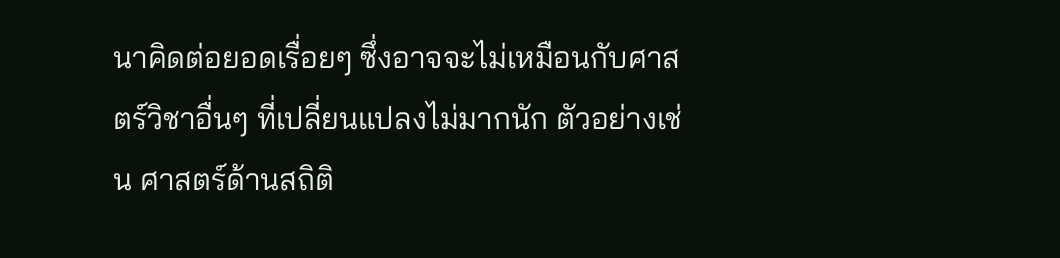นาคิดต่อยอดเรื่อยๆ ซึ่งอาจจะไม่เหมือนกับศาสตร์วิชาอื่นๆ ที่เปลี่ยนแปลงไม่มากนัก ตัวอย่างเช่น ศาสตร์ด้านสถิติ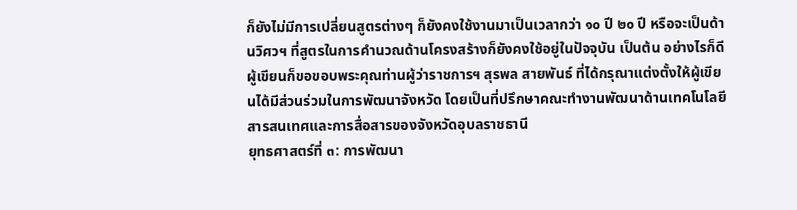ก็ยังไม่มีการเปลี่ยนสูตรต่างๆ ก็ยังคงใช้งานมาเป็นเวลากว่า ๑๐ ปี ๒๐ ปี หรือจะเป็นด้านวิศวฯ ที่สูตรในการคำนวณด้านโครงสร้างก็ยังคงใช้อยู่ในปัจจุบัน เป็นต้น อย่างไรก็ดี ผู้เขียนก็ขอขอบพระคุณท่านผู้ว่าราชการฯ สุรพล สายพันธ์ ที่ได้กรุณาแต่งตั้งให้ผู้เขียนได้มีส่วนร่วมในการพัฒนาจังหวัด โดยเป็นที่ปรึกษาคณะทำงานพัฒนาด้านเทคโนโลยีสารสนเทศและการสื่อสารของจังหวัดอุบลราชธานี
ยุทธศาสตร์ที่ ๓: การพัฒนา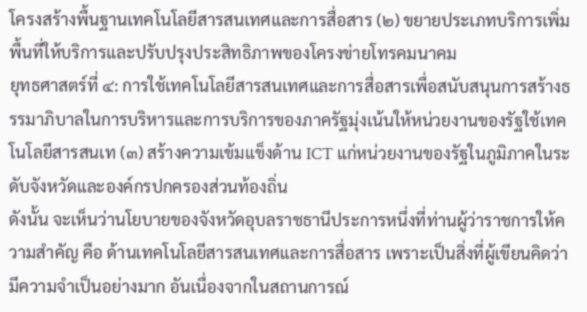โครงสร้างพื้นฐานเทคโนโลยีสารสนเทศและการสื่อสาร (๒) ขยายประเภทบริการเพิ่มพื้นที่ให้บริการและปรับปรุงประสิทธิภาพของโครงข่ายโทรคมนาคม
ยุทธศาสตร์ที่ ๔: การใช้เทคโนโลยีสารสนเทศและการสื่อสารเพื่อสนับสนุนการสร้างธรรมาภิบาลในการบริหารและการบริการของภาครัฐมุ่งเน้นให้หน่วยงานของรัฐใช้เทคโนโลยีสารสนเท (๓) สร้างความเข้มแข็งด้าน ICT แก่หน่วยงานของรัฐในภูมิภาคในระดับจังหวัดและองค์กรปกครองส่วนท้องถิ่น
ดังนั้น จะเห็นว่านโยบายของจังหวัดอุบลราชธานีประการหนึ่งที่ท่านผู้ว่าราชการให้ความสำคัญ คือ ด้านเทคโนโลยีสารสนเทศและการสื่อสาร เพราะเป็นสิ่งที่ผู้เขียนคิดว่ามีความจำเป็นอย่างมาก อันเนื่องจากในสถานการณ์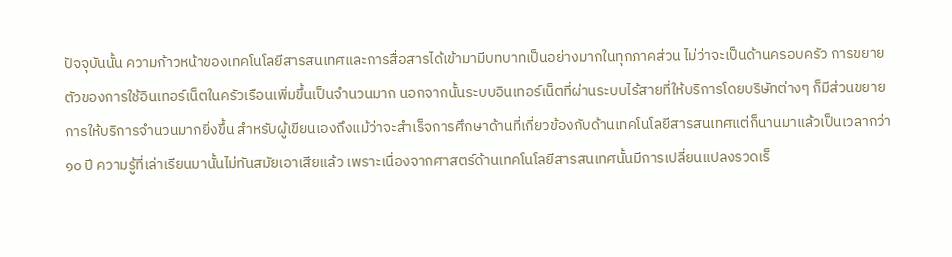ปัจจุบันนั้น ความก้าวหน้าของเทคโนโลยีสารสนเทศและการสื่อสารได้เข้ามามีบทบาทเป็นอย่างมากในทุกภาคส่วน ไม่ว่าจะเป็นด้านครอบครัว การขยายตัวของการใช้อินเทอร์เน็ตในครัวเรือนเพิ่มขึ้นเป็นจำนวนมาก นอกจากนั้นระบบอินเทอร์เน็ตที่ผ่านระบบไร้สายที่ให้บริการโดยบริษัทต่างๆ ก็มีส่วนขยายการให้บริการจำนวนมากยิ่งขึ้น สำหรับผู้เขียนเองถึงแม้ว่าจะสำเร็จการศึกษาด้านที่เกี่ยวข้องกับด้านเทคโนโลยีสารสนเทศแต่ก็นานมาแล้วเป็นเวลากว่า ๑๐ ปี ความรู้ที่เล่าเรียนมานั้นไม่ทันสมัยเอาเสียแล้ว เพราะเนื่องจากศาสตร์ด้านเทคโนโลยีสารสนเทศนั้นมีการเปลี่ยนแปลงรวดเร็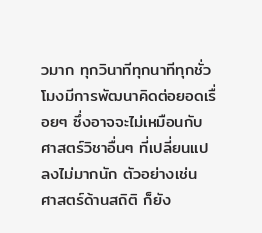วมาก ทุกวินาทีทุกนาทีทุกชั่วโมงมีการพัฒนาคิดต่อยอดเรื่อยๆ ซึ่งอาจจะไม่เหมือนกับศาสตร์วิชาอื่นๆ ที่เปลี่ยนแปลงไม่มากนัก ตัวอย่างเช่น ศาสตร์ด้านสถิติ ก็ยัง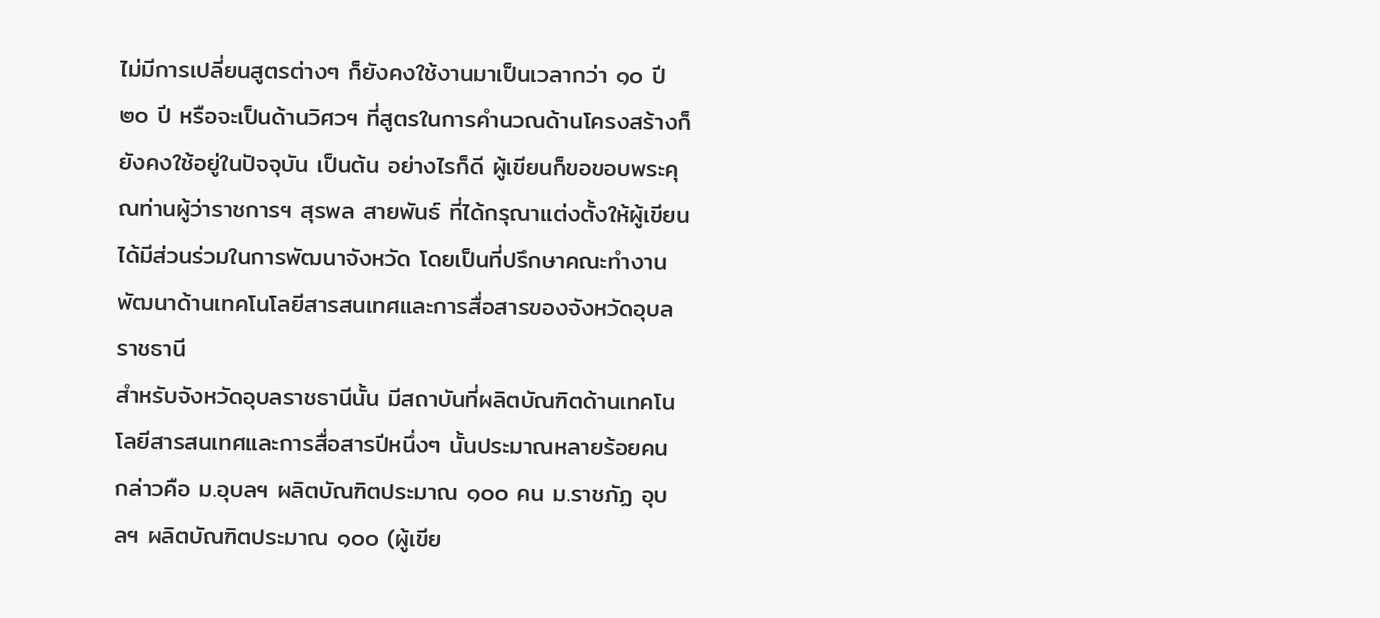ไม่มีการเปลี่ยนสูตรต่างๆ ก็ยังคงใช้งานมาเป็นเวลากว่า ๑๐ ปี ๒๐ ปี หรือจะเป็นด้านวิศวฯ ที่สูตรในการคำนวณด้านโครงสร้างก็ยังคงใช้อยู่ในปัจจุบัน เป็นต้น อย่างไรก็ดี ผู้เขียนก็ขอขอบพระคุณท่านผู้ว่าราชการฯ สุรพล สายพันธ์ ที่ได้กรุณาแต่งตั้งให้ผู้เขียนได้มีส่วนร่วมในการพัฒนาจังหวัด โดยเป็นที่ปรึกษาคณะทำงานพัฒนาด้านเทคโนโลยีสารสนเทศและการสื่อสารของจังหวัดอุบลราชธานี
สำหรับจังหวัดอุบลราชธานีนั้น มีสถาบันที่ผลิตบัณฑิตด้านเทคโนโลยีสารสนเทศและการสื่อสารปีหนึ่งๆ นั้นประมาณหลายร้อยคน กล่าวคือ ม.อุบลฯ ผลิตบัณฑิตประมาณ ๑๐๐ คน ม.ราชภัฏ อุบลฯ ผลิตบัณฑิตประมาณ ๑๐๐ (ผู้เขีย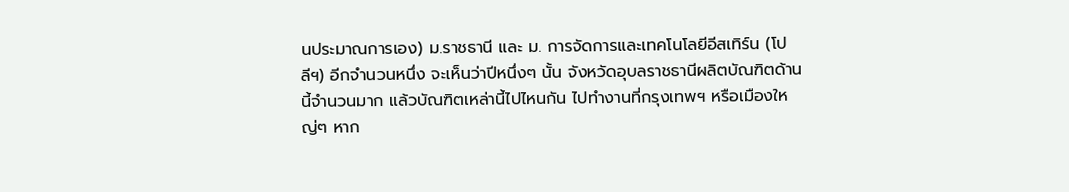นประมาณการเอง) ม.ราชธานี และ ม. การจัดการและเทคโนโลยีอีสเทิร์น (โปลีฯ) อีกจำนวนหนึ่ง จะเห็นว่าปีหนึ่งๆ นั้น จังหวัดอุบลราชธานีผลิตบัณฑิตด้านนี้จำนวนมาก แล้วบัณฑิตเหล่านี้ไปไหนกัน ไปทำงานที่กรุงเทพฯ หรือเมืองใหญ่ๆ หาก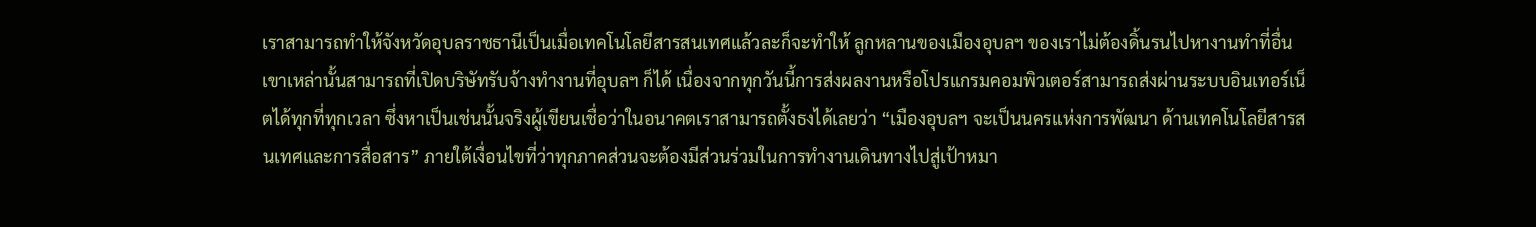เราสามารถทำให้จังหวัดอุบลราชธานีเป็นเมื่อเทคโนโลยีสารสนเทศแล้วละก็จะทำให้ ลูกหลานของเมืองอุบลฯ ของเราไม่ต้องดิ้นรนไปหางานทำที่อื่น เขาเหล่านั้นสามารถที่เปิดบริษัทรับจ้างทำงานที่อุบลฯ ก็ได้ เนื่องจากทุกวันนี้การส่งผลงานหรือโปรแกรมคอมพิวเตอร์สามารถส่งผ่านระบบอินเทอร์เน็ตได้ทุกที่ทุกเวลา ซึ่งหาเป็นเช่นนั้นจริงผู้เขียนเชื่อว่าในอนาคตเราสามารถตั้งธงได้เลยว่า “เมืองอุบลฯ จะเป็นนครแห่งการพัฒนา ด้านเทคโนโลยีสารสนเทศและการสื่อสาร” ภายใต้เงื่อนไขที่ว่าทุกภาคส่วนจะต้องมีส่วนร่วมในการทำงานเดินทางไปสู่เป้าหมา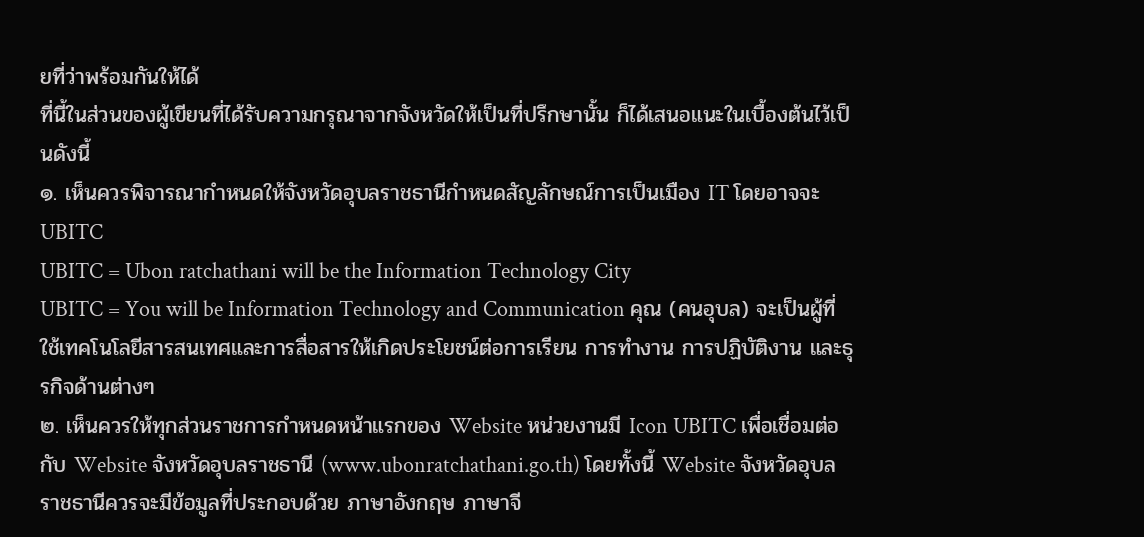ยที่ว่าพร้อมกันให้ได้
ที่นี้ในส่วนของผู้เขียนที่ได้รับความกรุณาจากจังหวัดให้เป็นที่ปรึกษานั้น ก็ได้เสนอแนะในเบื้องต้นไว้เป็นดังนี้
๑. เห็นควรพิจารณากำหนดให้จังหวัดอุบลราชธานีกำหนดสัญลักษณ์การเป็นเมือง IT โดยอาจจะ UBITC
UBITC = Ubon ratchathani will be the Information Technology City
UBITC = You will be Information Technology and Communication คุณ (คนอุบล) จะเป็นผู้ที่ใช้เทคโนโลยีสารสนเทศและการสื่อสารให้เกิดประโยชน์ต่อการเรียน การทำงาน การปฏิบัติงาน และธุรกิจด้านต่างๆ
๒. เห็นควรให้ทุกส่วนราชการกำหนดหน้าแรกของ Website หน่วยงานมี Icon UBITC เพื่อเชื่อมต่อกับ Website จังหวัดอุบลราชธานี (www.ubonratchathani.go.th) โดยทั้งนี้ Website จังหวัดอุบลราชธานีควรจะมีข้อมูลที่ประกอบด้วย ภาษาอังกฤษ ภาษาจี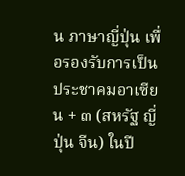น ภาษาญี่ปุ่น เพื่อรองรับการเป็นประชาคมอาเซียน + ๓ (สหรัฐ ญี่ปุ่น จีน) ในปี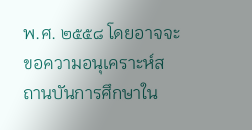พ.ศ. ๒๕๕๘ โดยอาจจะขอความอนุเคราะห์สถานบันการศึกษาใน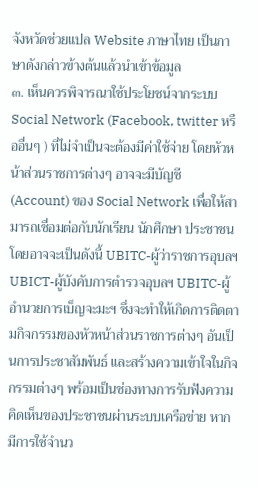จังหวัดช่วยแปล Website ภาษาไทย เป็นภาษาดังกล่าวข้างต้นแล้วนำเข้าข้อมูล
๓. เห็นควรพิจารณาใช้ประโยชน์จากระบบ Social Network (Facebook, twitter หรืออื่นๆ ) ที่ไม่จำเป็นจะต้องมีค่าใช้จ่าย โดยหัวหน้าส่วนราชการต่างๆ อาจจะมีบัญชี (Account) ของ Social Network เพื่อให้สามารถเชื่อมต่อกับนักเรียน นักศึกษา ประชาชน โดยอาจจะเป็นดังนี้ UBITC-ผู้ว่าราชการอุบลฯ UBICT-ผู้บังคับการตำรวจอุบลฯ UBITC-ผู้อำนวยการเบ็ญจะมะฯ ซึ่งจะทำให้เกิดการติดตามกิจกรรมของหัวหน้าส่วนราชการต่างๆ อันเป็นการประชาสัมพันธ์ และสร้างความเข้าใจในกิจกรรมต่างๆ พร้อมเป็นช่องทางการรับฟังความคิดเห็นของประชาชนผ่านระบบเครือข่าย หากมีการใช้จำนว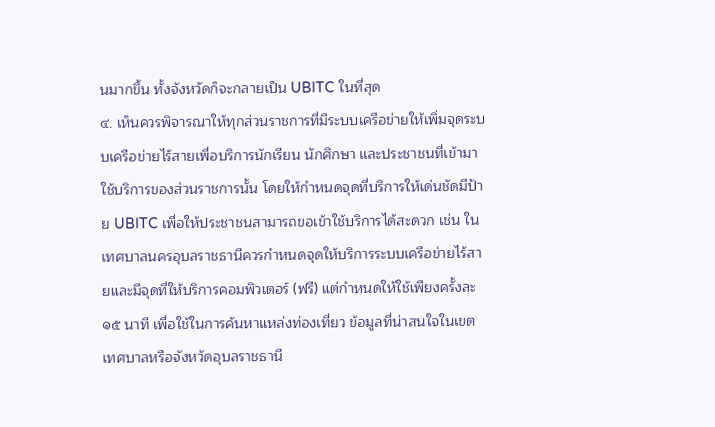นมากขึ้น ทั้งจังหวัดก็จะกลายเป็น UBITC ในที่สุด
๔. เห็นควรพิจารณาให้ทุกส่วนราชการที่มีระบบเครือข่ายให้เพิ่มจุดระบบเครือข่ายไร้สายเพื่อบริการนักเรียน นักศึกษา และประชาชนที่เข้ามาใช้บริการของส่วนราชการนั้น โดยให้กำหนดจุดที่บริการให้เด่นชัดมีป้าย UBITC เพื่อให้ประชาชนสามารถขอเข้าใช้บริการได้สะดวก เช่น ในเทศบาลนครอุบลราชธานีควรกำหนดจุดให้บริการระบบเครือข่ายไร้สายและมีจุดที่ให้บริการคอมพิวเตอร์ (ฟรี) แต่กำหนดให้ใช้เพียงครั้งละ ๑๕ นาที เพื่อใช้ในการค้นหาแหล่งท่องเที่ยว ข้อมูลที่น่าสนใจในเขตเทศบาลหรือจังหวัดอุบลราชธานี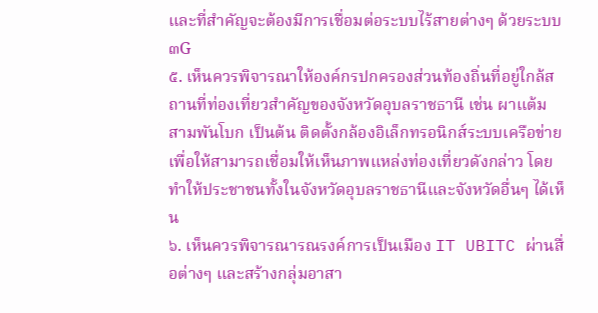และที่สำคัญจะต้องมีการเชื่อมต่อระบบไร้สายต่างๆ ด้วยระบบ ๓G
๕. เห็นควรพิจารณาให้องค์กรปกครองส่วนท้องถิ่นที่อยู่ใกล้สถานที่ท่องเที่ยวสำคัญของจังหวัดอุบลราชธานี เช่น ผาแต้ม สามพันโบก เป็นต้น ติดตั้งกล้องอิเล็กทรอนิกส์ระบบเครือข่ายเพื่อให้สามารถเชื่อมให้เห็นภาพแหล่งท่องเที่ยวดังกล่าว โดยทำให้ประชาชนทั้งในจังหวัดอุบลราชธานีและจังหวัดอื่นๆ ได้เห็น
๖. เห็นควรพิจารณารณรงค์การเป็นเมือง IT UBITC ผ่านสื่อต่างๆ และสร้างกลุ่มอาสา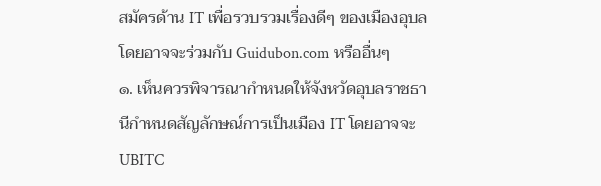สมัครด้าน IT เพื่อรวบรวมเรื่องดีๆ ของเมืองอุบลโดยอาจจะร่วมกับ Guidubon.com หรืออื่นๆ
๑. เห็นควรพิจารณากำหนดให้จังหวัดอุบลราชธานีกำหนดสัญลักษณ์การเป็นเมือง IT โดยอาจจะ UBITC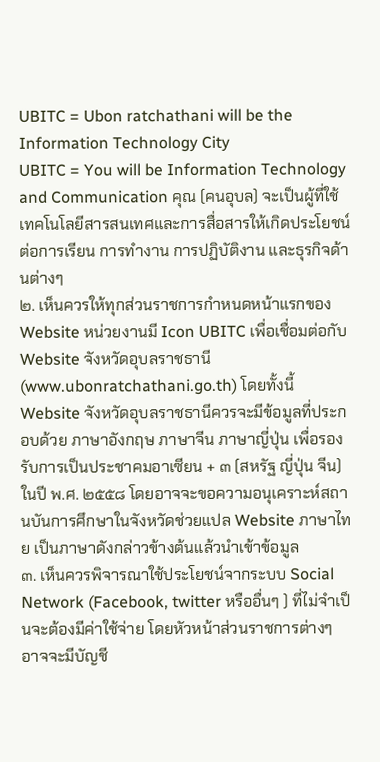UBITC = Ubon ratchathani will be the Information Technology City
UBITC = You will be Information Technology and Communication คุณ (คนอุบล) จะเป็นผู้ที่ใช้เทคโนโลยีสารสนเทศและการสื่อสารให้เกิดประโยชน์ต่อการเรียน การทำงาน การปฏิบัติงาน และธุรกิจด้านต่างๆ
๒. เห็นควรให้ทุกส่วนราชการกำหนดหน้าแรกของ Website หน่วยงานมี Icon UBITC เพื่อเชื่อมต่อกับ Website จังหวัดอุบลราชธานี (www.ubonratchathani.go.th) โดยทั้งนี้ Website จังหวัดอุบลราชธานีควรจะมีข้อมูลที่ประกอบด้วย ภาษาอังกฤษ ภาษาจีน ภาษาญี่ปุ่น เพื่อรองรับการเป็นประชาคมอาเซียน + ๓ (สหรัฐ ญี่ปุ่น จีน) ในปี พ.ศ. ๒๕๕๘ โดยอาจจะขอความอนุเคราะห์สถานบันการศึกษาในจังหวัดช่วยแปล Website ภาษาไทย เป็นภาษาดังกล่าวข้างต้นแล้วนำเข้าข้อมูล
๓. เห็นควรพิจารณาใช้ประโยชน์จากระบบ Social Network (Facebook, twitter หรืออื่นๆ ) ที่ไม่จำเป็นจะต้องมีค่าใช้จ่าย โดยหัวหน้าส่วนราชการต่างๆ อาจจะมีบัญชี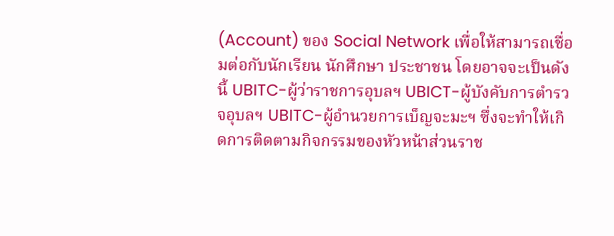(Account) ของ Social Network เพื่อให้สามารถเชื่อมต่อกับนักเรียน นักศึกษา ประชาชน โดยอาจจะเป็นดังนี้ UBITC-ผู้ว่าราชการอุบลฯ UBICT-ผู้บังคับการตำรวจอุบลฯ UBITC-ผู้อำนวยการเบ็ญจะมะฯ ซึ่งจะทำให้เกิดการติดตามกิจกรรมของหัวหน้าส่วนราช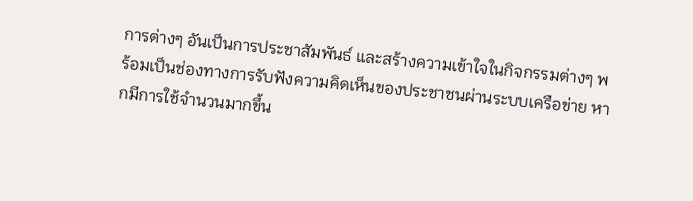การต่างๆ อันเป็นการประชาสัมพันธ์ และสร้างความเข้าใจในกิจกรรมต่างๆ พร้อมเป็นช่องทางการรับฟังความคิดเห็นของประชาชนผ่านระบบเครือข่าย หากมีการใช้จำนวนมากขึ้น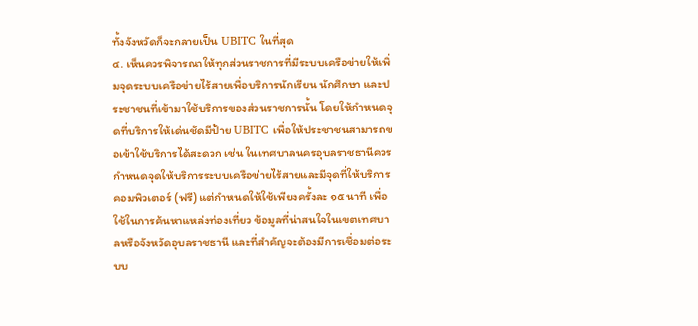ทั้งจังหวัดก็จะกลายเป็น UBITC ในที่สุด
๔. เห็นควรพิจารณาให้ทุกส่วนราชการที่มีระบบเครือข่ายให้เพิ่มจุดระบบเครือข่ายไร้สายเพื่อบริการนักเรียน นักศึกษา และประชาชนที่เข้ามาใช้บริการของส่วนราชการนั้น โดยให้กำหนดจุดที่บริการให้เด่นชัดมีป้าย UBITC เพื่อให้ประชาชนสามารถขอเข้าใช้บริการได้สะดวก เช่น ในเทศบาลนครอุบลราชธานีควรกำหนดจุดให้บริการระบบเครือข่ายไร้สายและมีจุดที่ให้บริการคอมพิวเตอร์ (ฟรี) แต่กำหนดให้ใช้เพียงครั้งละ ๑๕ นาที เพื่อใช้ในการค้นหาแหล่งท่องเที่ยว ข้อมูลที่น่าสนใจในเขตเทศบาลหรือจังหวัดอุบลราชธานี และที่สำคัญจะต้องมีการเชื่อมต่อระบบ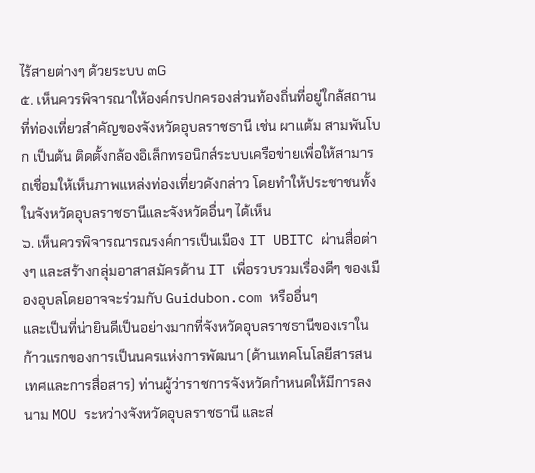ไร้สายต่างๆ ด้วยระบบ ๓G
๕. เห็นควรพิจารณาให้องค์กรปกครองส่วนท้องถิ่นที่อยู่ใกล้สถานที่ท่องเที่ยวสำคัญของจังหวัดอุบลราชธานี เช่น ผาแต้ม สามพันโบก เป็นต้น ติดตั้งกล้องอิเล็กทรอนิกส์ระบบเครือข่ายเพื่อให้สามารถเชื่อมให้เห็นภาพแหล่งท่องเที่ยวดังกล่าว โดยทำให้ประชาชนทั้งในจังหวัดอุบลราชธานีและจังหวัดอื่นๆ ได้เห็น
๖. เห็นควรพิจารณารณรงค์การเป็นเมือง IT UBITC ผ่านสื่อต่างๆ และสร้างกลุ่มอาสาสมัครด้าน IT เพื่อรวบรวมเรื่องดีๆ ของเมืองอุบลโดยอาจจะร่วมกับ Guidubon.com หรืออื่นๆ
และเป็นที่น่ายินดีเป็นอย่างมากที่จังหวัดอุบลราชธานีของเราในก้าวแรกของการเป็นนครแห่งการพัฒนา (ด้านเทคโนโลยีสารสนเทศและการสื่อสาร) ท่านผู้ว่าราชการจังหวัดกำหนดให้มีการลงนาม MOU ระหว่างจังหวัดอุบลราชธานี และส่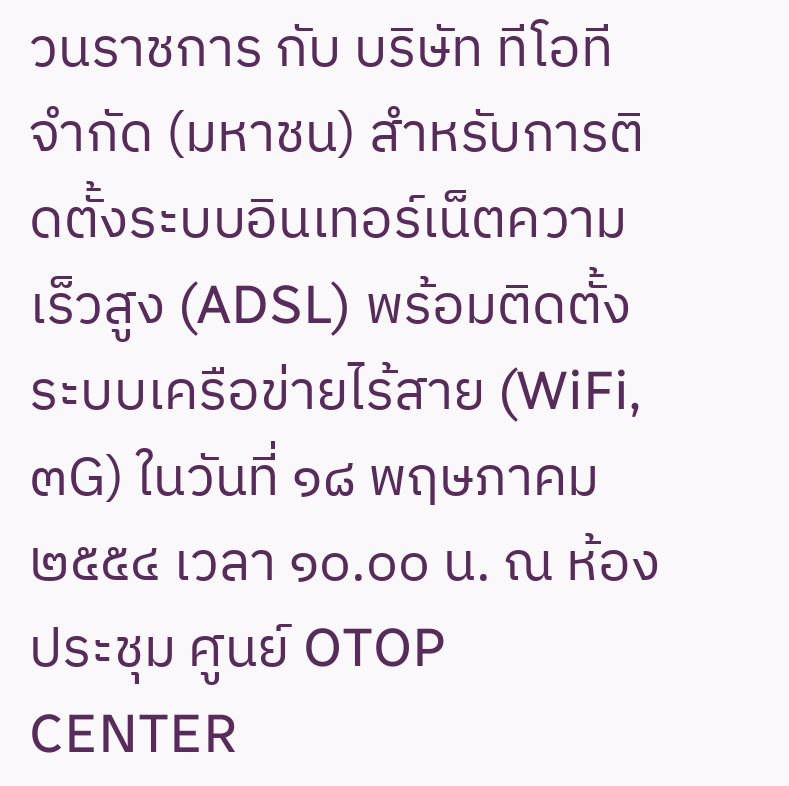วนราชการ กับ บริษัท ทีโอที จำกัด (มหาชน) สำหรับการติดตั้งระบบอินเทอร์เน็ตความเร็วสูง (ADSL) พร้อมติดตั้งระบบเครือข่ายไร้สาย (WiFi, ๓G) ในวันที่ ๑๘ พฤษภาคม ๒๕๕๔ เวลา ๑๐.๐๐ น. ณ ห้องประชุม ศูนย์ OTOP CENTER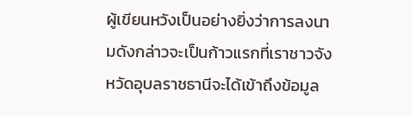ผู้เขียนหวังเป็นอย่างยิ่งว่าการลงนามดังกล่าวจะเป็นก้าวแรกที่เราชาวจังหวัดอุบลราชธานีจะได้เข้าถึงข้อมูล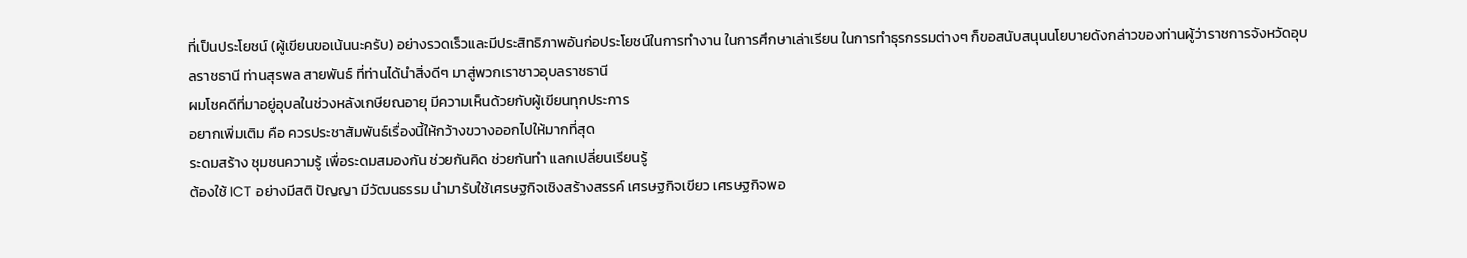ที่เป็นประโยชน์ (ผู้เขียนขอเน้นนะครับ) อย่างรวดเร็วและมีประสิทธิภาพอันก่อประโยชน์ในการทำงาน ในการศึกษาเล่าเรียน ในการทำธุรกรรมต่างๆ ก็ขอสนับสนุนนโยบายดังกล่าวของท่านผู้ว่าราชการจังหวัดอุบลราชธานี ท่านสุรพล สายพันธ์ ที่ท่านได้นำสิ่งดีๆ มาสู่พวกเราชาวอุบลราชธานี
ผมโชคดีที่มาอยู่อุบลในช่วงหลังเกษียณอายุ มีความเห็นด้วยกับผู้เขียนทุกประการ
อยากเพิ่มเติม คือ ควรประชาสัมพันธ์เรื่องนี้ให้กว้างขวางออกไปให้มากที่สุด
ระดมสร้าง ชุมชนความรู้ เพื่อระดมสมองกัน ช่วยกันคิด ช่วยกันทำ แลกเปลี่ยนเรียนรู้
ต้องใช้ ICT อย่างมีสติ ปัญญา มีวัฒนธรรม นำมารับใช้เศรษฐกิจเชิงสร้างสรรค์ เศรษฐกิจเขียว เศรษฐกิจพอ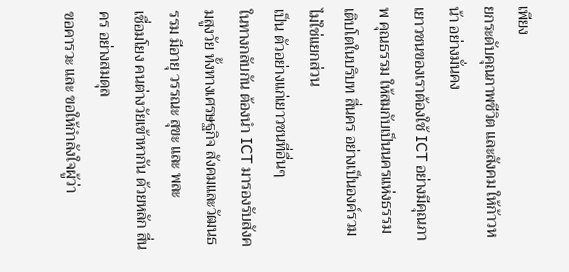เพียง
ยกระดับคุณภาพชีวิต และสังคม ให้ก้าวหน้า อย่างมั่นคง
เยาวชนของเราต้องใช้ ICT อย่างมีคุณภาพ คุณธรรม ให้สมกับเป็นนครแห่งธรรม
เติบโตในบริบท สี่นคร อย่างเป็นองค์รวม ไม่ใช่แยกส่วน
เป็น ตัวอย่างแก่เยาวชนที่อื่นๆ
ในทางกลับกัน ต้องนำ ICT มารองรับสังคมสูงวัย ทั้งทางเศรษฐกิจ สังคมและวัฒนธรรม มีอายุ วรรณะ สุขะ และ พละ
เชื่อมโยง คนต่างวัยเข้าหากัน ด้วยหลัก สี่นคร อย่างสมดุล
ขอคารวะ และ ขอให้กำลังใจผู้ว่า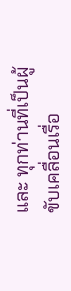และ ทุกท่านที่เป็นผู้ขับเคลื่อนเรื่อ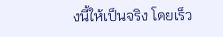งนี้ให้เป็นจริง โดยเร็ว